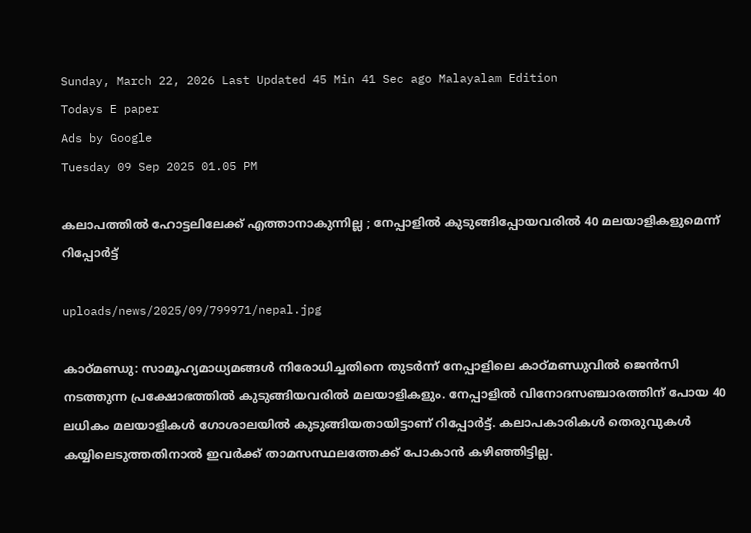Sunday, March 22, 2026 Last Updated 45 Min 41 Sec ago Malayalam Edition
Todays E paper
Ads by Google
Tuesday 09 Sep 2025 01.05 PM

കലാപത്തില്‍ ഹോട്ടലിലേക്ക് എത്താനാകുന്നില്ല ; നേപ്പാളില്‍ കുടുങ്ങിപ്പോയവരില്‍ 40 മലയാളികളുമെന്ന് റിപ്പോര്‍ട്ട്

uploads/news/2025/09/799971/nepal.jpg

കാഠ്മണ്ഡു: സാമൂഹ്യമാധ്യമങ്ങള്‍ നിരോധിച്ചതിനെ തുടര്‍ന്ന് നേപ്പാളിലെ കാഠ്മണ്ഡുവില്‍ ജെന്‍സി നടത്തുന്ന പ്രക്ഷോഭത്തില്‍ കുടുങ്ങിയവരില്‍ മലയാളികളും. നേപ്പാളില്‍ വിനോദസഞ്ചാരത്തിന് പോയ 40 ലധികം മലയാളികള്‍ ഗോശാലയില്‍ കുടുങ്ങിയതായിട്ടാണ് റിപ്പോര്‍ട്ട്. കലാപകാരികള്‍ തെരുവുകള്‍ കയ്യിലെടുത്തതിനാല്‍ ഇവര്‍ക്ക് താമസസ്ഥലത്തേക്ക് പോകാന്‍ കഴിഞ്ഞിട്ടില്ല.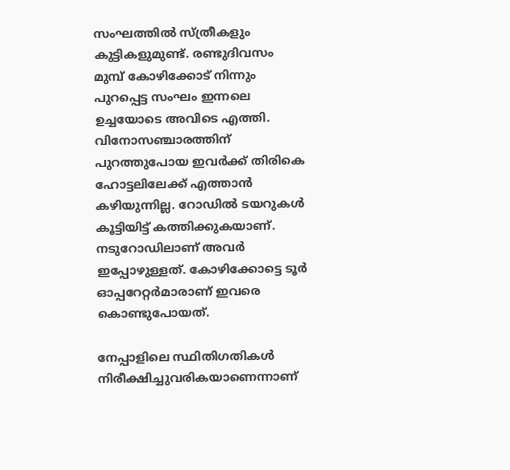സംഘത്തില്‍ സ്ത്രീകളും കുട്ടികളുമുണ്ട്. രണ്ടുദിവസം മുമ്പ് കോഴിക്കോട് നിന്നും പുറപ്പെട്ട സംഘം ഇന്നലെ ഉച്ചയോടെ അവിടെ എത്തി. വിനോസഞ്ചാരത്തിന് പുറത്തുപോയ ഇവര്‍ക്ക് തിരികെ ഹോട്ടലിലേക്ക് എത്താന്‍ കഴിയുന്നില്ല. റോഡില്‍ ടയറുകള്‍ കൂട്ടിയിട്ട് കത്തിക്കുകയാണ്. നടുറോഡിലാണ് അവര്‍ ഇപ്പോഴുള്ളത്. കോഴിക്കോട്ടെ ടൂര്‍ ഓപ്പറേറ്റര്‍മാരാണ് ഇവരെ കൊണ്ടുപോയത്.

നേപ്പാളിലെ സ്ഥിതിഗതികള്‍ നിരീക്ഷിച്ചുവരികയാണെന്നാണ്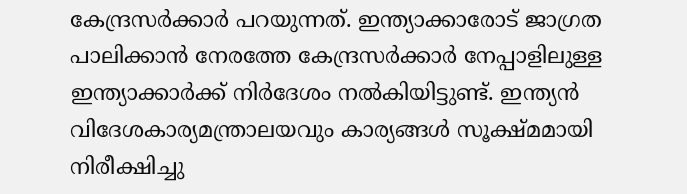കേന്ദ്രസര്‍ക്കാര്‍ പറയുന്നത്. ഇന്ത്യാക്കാരോട് ജാഗ്രത പാലിക്കാന്‍ നേരത്തേ കേന്ദ്രസര്‍ക്കാര്‍ നേപ്പാളിലുള്ള ഇന്ത്യാക്കാര്‍ക്ക് നിര്‍ദേശം നല്‍കിയിട്ടുണ്ട്. ഇന്ത്യന്‍ വിദേശകാര്യമന്ത്രാലയവും കാര്യങ്ങള്‍ സൂക്ഷ്മമായി നിരീക്ഷിച്ചു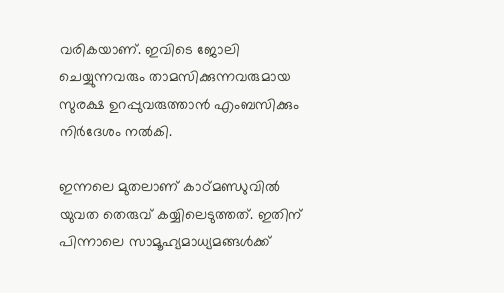വരികയാണ്. ഇവിടെ ജോലി ചെയ്യുന്നവരും താമസിക്കുന്നവരുമായ സുരക്ഷ ഉറപ്പുവരുത്താന്‍ എംബസിക്കും നിര്‍ദേശം നല്‍കി.

ഇന്നലെ മുതലാണ് കാഠ്മണ്ഡുവില്‍ യുവത തെരുവ് കയ്യിലെടുത്തത്. ഇതിന് പിന്നാലെ സാമൂഹ്യമാധ്യമങ്ങള്‍ക്ക്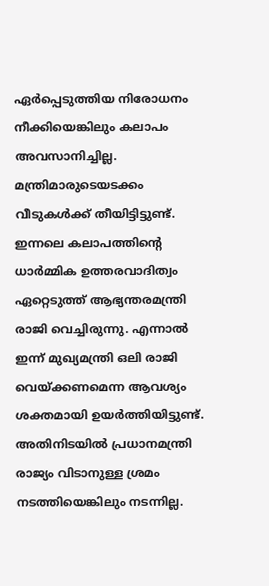ഏര്‍പ്പെടുത്തിയ നിരോധനം നീക്കിയെങ്കിലും കലാപം അവസാനിച്ചില്ല. മന്ത്രിമാരുടെയടക്കം വീടുകള്‍ക്ക് തീയിട്ടിട്ടുണ്ട്. ഇന്നലെ കലാപത്തിന്റെ ധാര്‍മ്മിക ഉത്തരവാദിത്വം ഏറ്റെടുത്ത് ആഭ്യന്തരമന്ത്രി രാജി വെച്ചിരുന്നു. എന്നാല്‍ ഇന്ന് മുഖ്യമന്ത്രി ഒലി രാജി വെയ്ക്കണമെന്ന ആവശ്യം ശക്തമായി ഉയര്‍ത്തിയിട്ടുണ്ട്. അതിനിടയില്‍ പ്രധാനമന്ത്രി രാജ്യം വിടാനുള്ള ശ്രമം നടത്തിയെങ്കിലും നടന്നില്ല.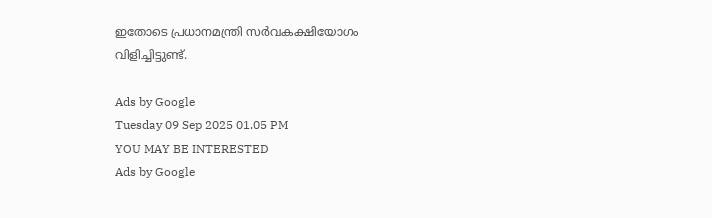ഇതോടെ പ്രധാനമന്ത്രി സര്‍വകക്ഷിയോഗം വിളിച്ചിട്ടുണ്ട്.

Ads by Google
Tuesday 09 Sep 2025 01.05 PM
YOU MAY BE INTERESTED
Ads by Google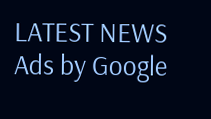LATEST NEWS
Ads by Google